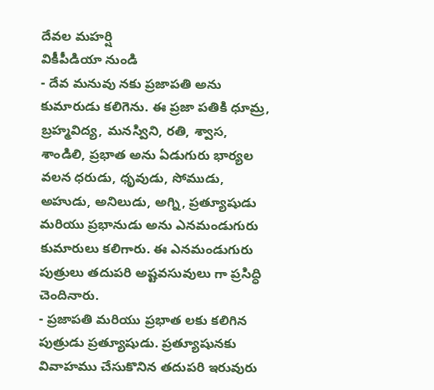దేవల మహర్షి
వికీపీడియా నుండి
- దేవ మనువు నకు ప్రజాపతి అను కుమారుడు కలిగెను. ఈ ప్రజా పతికి ధూమ్ర, బ్రహ్మవిద్య, మనస్విని, రతి, శ్వాస, శాండిలి, ప్రభాత అను ఏడుగురు భార్యల వలన ధరుడు, ధృవుడు, సోముడు, అహుడు, అనిలుడు, అగ్ని, ప్రత్యూషుడు మరియు ప్రభానుడు అను ఎనమండుగురు కుమారులు కలిగారు. ఈ ఎనమండుగురు పుత్రులు తదుపరి అష్టవసువులు గా ప్రసిద్ధి చెందినారు.
- ప్రజాపతి మరియు ప్రభాత లకు కలిగిన పుత్రుడు ప్రత్యూషుడు. ప్రత్యూషునకు వివాహము చేసుకొనిన తదుపరి ఇరువురు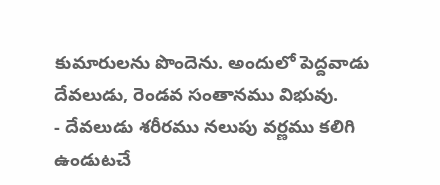కుమారులను పొందెను. అందులో పెద్దవాడు దేవలుడు, రెండవ సంతానము విభువు.
- దేవలుడు శరీరము నలుపు వర్ణము కలిగి ఉండుటచే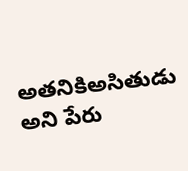అతనికిఅసితుడు అని పేరు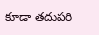కూడా తదుపరి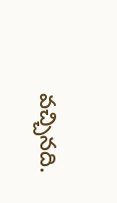వచ్చినది.